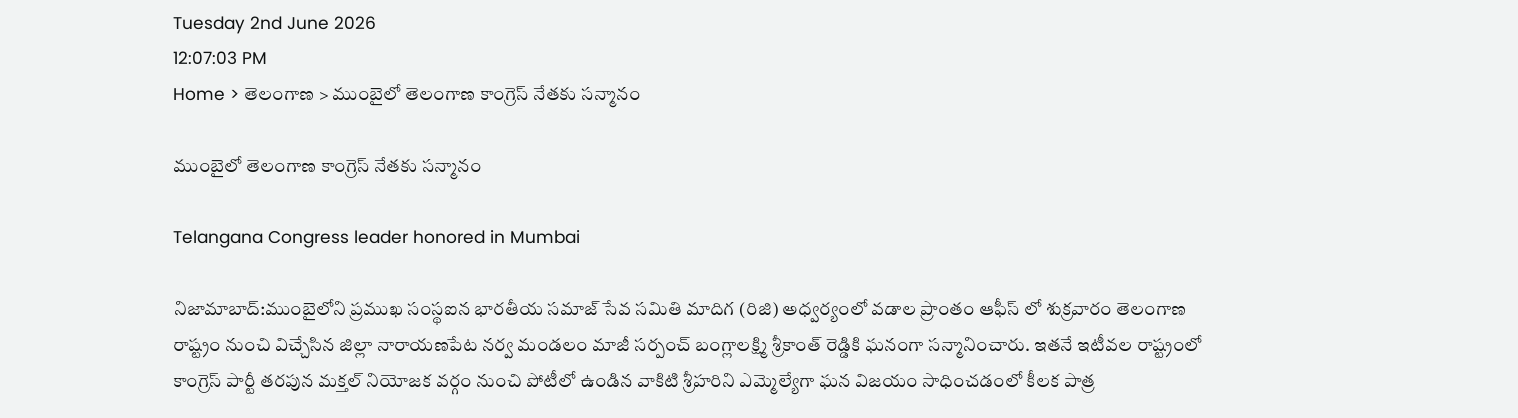Tuesday 2nd June 2026
12:07:03 PM
Home > తెలంగాణ > ముంబైలో తెలంగాణ కాంగ్రెస్‌ నేతకు సన్మానం

ముంబైలో తెలంగాణ కాంగ్రెస్‌ నేతకు సన్మానం

Telangana Congress leader honored in Mumbai

నిజామాబాద్‌:ముంబైలోని ప్రముఖ సంస్థఐన భారతీయ సమాజ్‌ సేవ సమితి మాదిగ (రిజి) అధ్వర్యంలో వడాల ప్రాంతం ఆఫీస్‌ లో శుక్రవారం తెలంగాణ రాష్ట్రం నుంచి విచ్చేసిన జిల్లా నారాయణపేట నర్వ మండలం మాజీ సర్పంచ్‌ బంగ్లాలక్ష్మి శ్రీకాంత్‌ రెడ్డికి ఘనంగా సన్మానించారు. ఇతనే ఇటీవల రాష్ట్రంలో కాంగ్రెస్‌ పార్టీ తరపున మక్తల్‌ నియోజక వర్గం నుంచి పోటీలో ఉండిన వాకిటి శ్రీహరిని ఎమ్మెల్యేగా ఘన విజయం సాధించడంలో కీలక పాత్ర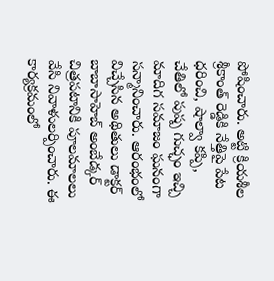పోషించారు. అట్టి క్రియశీల శ్రీకాంత్‌ రెడ్డికి నేత్తిపై పేట ధరించి, షాల్వా కప్పి, చేతిలో పుష్ప గుచ్ఛం ఇచ్చి మాదిగ సమాజం ఘనంగా సన్మానించారు. ఆరంభంలో విచ్చేసిన అథితులు డాక్టర్‌ బాబాసాహెబ్‌ అంబేడ్కర్‌ చిత్రపటానికి పూలమాలలు వేసి నివాళులర్పించారు. ఈ కార్యక్రమంలో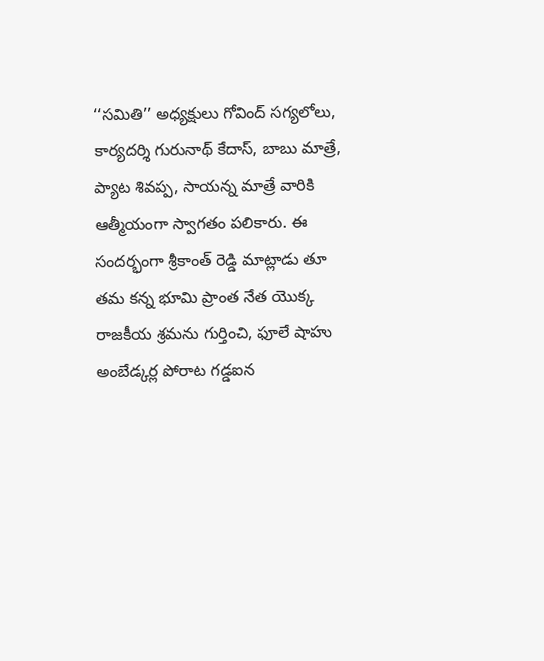‘‘సమితి’’ అధ్యక్షులు గోవింద్‌ సగ్యలోలు, కార్యదర్శి గురునాథ్‌ కేదాస్‌, బాబు మాత్రే, ప్యాట శివప్ప, సాయన్న మాత్రే వారికి ఆత్మీయంగా స్వాగతం పలికారు. ఈ సందర్భంగా శ్రీకాంత్‌ రెడ్డి మాట్లాడు తూ తమ కన్న భూమి ప్రాంత నేత యొక్క రాజకీయ శ్రమను గుర్తించి, ఫూలే షాహు అంబేడ్కర్ల పోరాట గడ్డఐన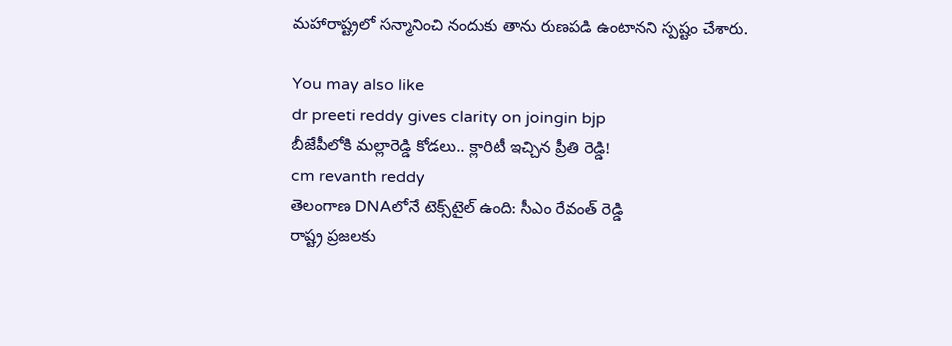మహారాష్ట్రలో సన్మానించి నందుకు తాను రుణపడి ఉంటానని స్పష్టం చేశారు.

You may also like
dr preeti reddy gives clarity on joingin bjp
బీజేపీలోకి మల్లారెడ్డి కోడలు.. క్లారిటీ ఇచ్చిన ప్రీతి రెడ్డి!
cm revanth reddy
తెలంగాణ DNAలోనే టెక్స్‌టైల్ ఉంది: సీఎం రేవంత్ రెడ్డి
రాష్ట్ర ప్రజలకు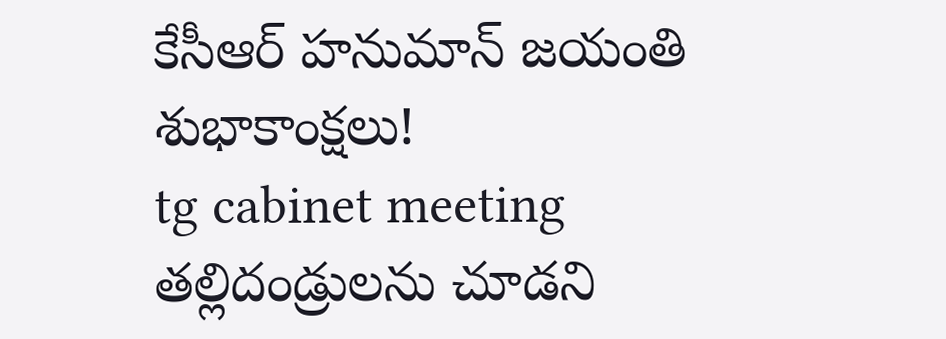కేసీఆర్ హనుమాన్ జయంతి శుభాకాంక్షలు!
tg cabinet meeting
తల్లిదండ్రులను చూడని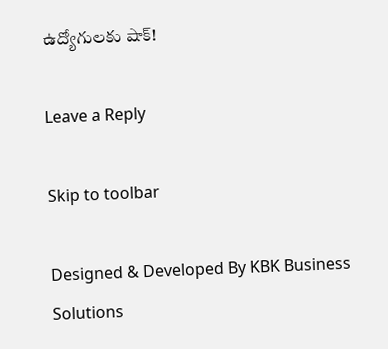ఉద్యోగులకు షాక్!

Leave a Reply

Skip to toolbar

Designed & Developed By KBK Business Solutions